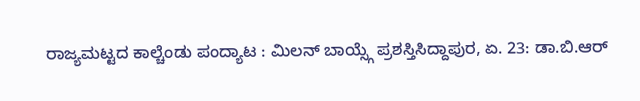ರಾಜ್ಯಮಟ್ಟದ ಕಾಲ್ಚೆಂಡು ಪಂದ್ಯಾಟ : ಮಿಲನ್ ಬಾಯ್ಸ್ಗೆ ಪ್ರಶಸ್ತಿಸಿದ್ದಾಪುರ, ಏ. 23: ಡಾ.ಬಿ.ಆರ್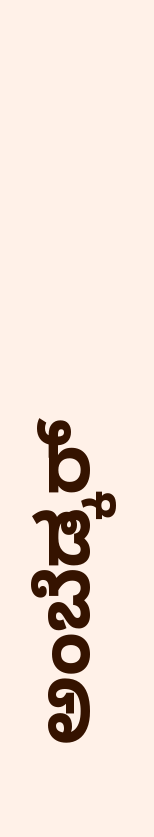ಅಂಬೆಡ್ಕರ್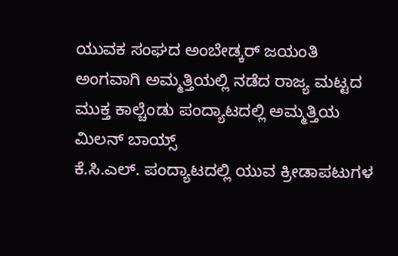ಯುವಕ ಸಂಘದ ಅಂಬೇಡ್ಕರ್ ಜಯಂತಿ ಅಂಗವಾಗಿ ಅಮ್ಮತ್ತಿಯಲ್ಲಿ ನಡೆದ ರಾಜ್ಯ ಮಟ್ಟದ ಮುಕ್ತ ಕಾಲ್ಚೆಂಡು ಪಂದ್ಯಾಟದಲ್ಲಿ ಅಮ್ಮತ್ತಿಯ ಮಿಲನ್ ಬಾಯ್ಸ್
ಕೆ.ಸಿ.ಎಲ್. ಪಂದ್ಯಾಟದಲ್ಲಿ ಯುವ ಕ್ರೀಡಾಪಟುಗಳ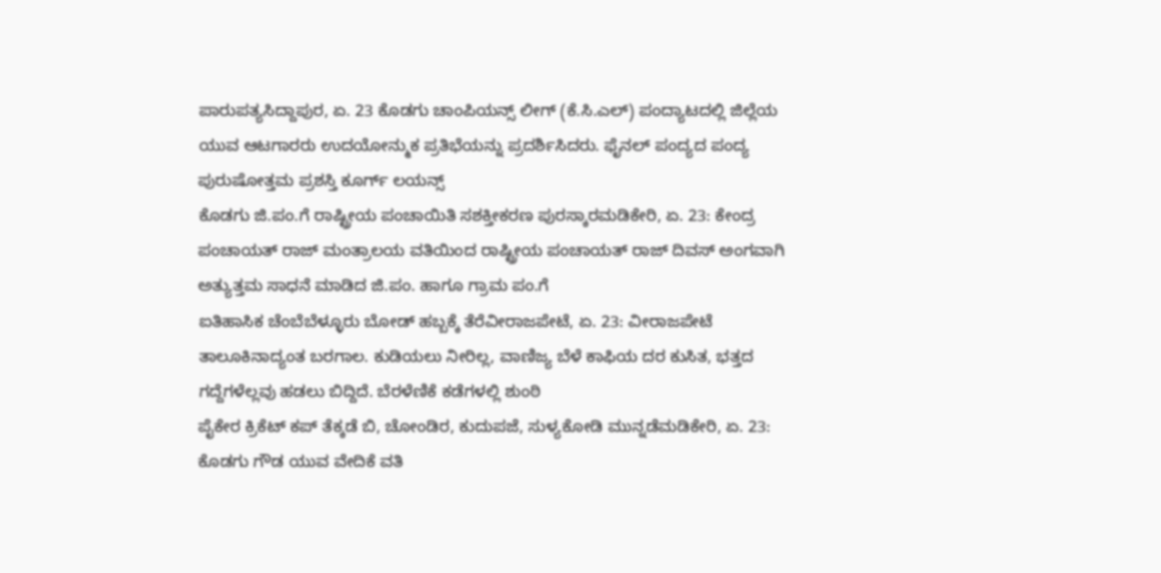ಪಾರುಪತ್ಯಸಿದ್ದಾಪುರ, ಏ. 23 ಕೊಡಗು ಚಾಂಪಿಯನ್ಸ್ ಲೀಗ್ (ಕೆ.ಸಿ.ಎಲ್) ಪಂದ್ಯಾಟದಲ್ಲಿ ಜಿಲ್ಲೆಯ ಯುವ ಆಟಗಾರರು ಉದಯೋನ್ಮುಕ ಪ್ರತಿಭೆಯನ್ನು ಪ್ರದರ್ಶಿಸಿದರು. ಫೈನಲ್ ಪಂದ್ಯದ ಪಂದ್ಯ ಪುರುಷೋತ್ತಮ ಪ್ರಶಸ್ತಿ ಕೂರ್ಗ್ ಲಯನ್ಸ್
ಕೊಡಗು ಜಿ.ಪಂ.ಗೆ ರಾಷ್ಟ್ರೀಯ ಪಂಚಾಯಿತಿ ಸಶಕ್ತೀಕರಣ ಪುರಸ್ಕಾರಮಡಿಕೇರಿ, ಏ. 23: ಕೇಂದ್ರ ಪಂಚಾಯತ್ ರಾಜ್ ಮಂತ್ರಾಲಯ ವತಿಯಿಂದ ರಾಷ್ಟ್ರೀಯ ಪಂಚಾಯತ್ ರಾಜ್ ದಿವಸ್ ಅಂಗವಾಗಿ ಅತ್ಯುತ್ತಮ ಸಾಧನೆ ಮಾಡಿದ ಜಿ.ಪಂ. ಹಾಗೂ ಗ್ರಾಮ ಪಂ.ಗೆ
ಐತಿಹಾಸಿಕ ಚೆಂಬೆಬೆಳ್ಳೂರು ಬೋಡ್ ಹಬ್ಬಕ್ಕೆ ತೆರೆವೀರಾಜಪೇಟೆ, ಏ. 23: ವೀರಾಜಪೇಟೆ ತಾಲೂಕಿನಾದ್ಯಂತ ಬರಗಾಲ. ಕುಡಿಯಲು ನೀರಿಲ್ಲ, ವಾಣಿಜ್ಯ ಬೆಳೆ ಕಾಫಿಯ ದರ ಕುಸಿತ, ಭತ್ತದ ಗದ್ದೆಗಳೆಲ್ಲವು ಹಡಲು ಬಿದ್ದಿದೆ. ಬೆರಳೆಣಿಕೆ ಕಡೆಗಳಲ್ಲಿ ಶುಂಠಿ
ಪೈಕೇರ ಕ್ರಿಕೆಟ್ ಕಪ್ ತೆಕ್ಕಡೆ ಬಿ, ಚೋಂಡಿರ, ಕುದುಪಜೆ, ಸುಳ್ಯಕೋಡಿ ಮುನ್ನಡೆಮಡಿಕೇರಿ, ಏ. 23: ಕೊಡಗು ಗೌಡ ಯುವ ವೇದಿಕೆ ವತಿ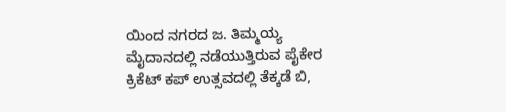ಯಿಂದ ನಗರದ ಜ. ತಿಮ್ಮಯ್ಯ ಮೈದಾನದಲ್ಲಿ ನಡೆಯುತ್ತಿರುವ ಪೈಕೇರ ಕ್ರಿಕೆಟ್ ಕಪ್ ಉತ್ಸವದಲ್ಲಿ ತೆಕ್ಕಡೆ ಬಿ,